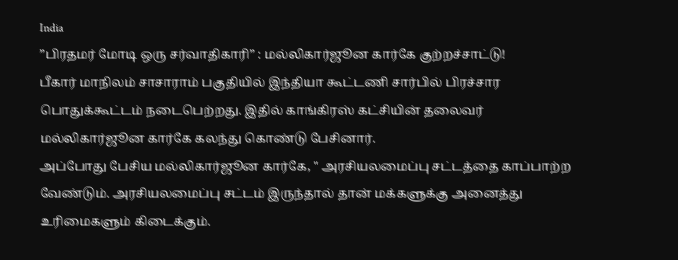India
”பிரதமர் மோடி ஒரு சர்வாதிகாரி” : மல்லிகார்ஜூன கார்கே குற்றச்சாட்டு!
பீகார் மாநிலம் சாசாராம் பகுதியில் இந்தியா கூட்டணி சார்பில் பிரச்சார பொதுக்கூட்டம் நடைபெற்றது. இதில் காங்கிரஸ் கட்சியின் தலைவர் மல்லிகார்ஜூன கார்கே கலந்து கொண்டு பேசினார்.
அப்போது பேசிய மல்லிகார்ஜூன கார்கே, " அரசியலமைப்பு சட்டத்தை காப்பாற்ற வேண்டும். அரசியலமைப்பு சட்டம் இருந்தால் தான் மக்களுக்கு அனைத்து உரிமைகளும் கிடைக்கும்.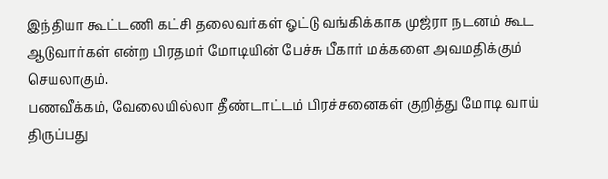இந்தியா கூட்டணி கட்சி தலைவர்கள் ஓட்டு வங்கிக்காக முஜ்ரா நடனம் கூட ஆடுவார்கள் என்ற பிரதமர் மோடியின் பேச்சு பீகார் மக்களை அவமதிக்கும் செயலாகும்.
பணவீக்கம், வேலையில்லா தீண்டாட்டம் பிரச்சனைகள் குறித்து மோடி வாய் திருப்பது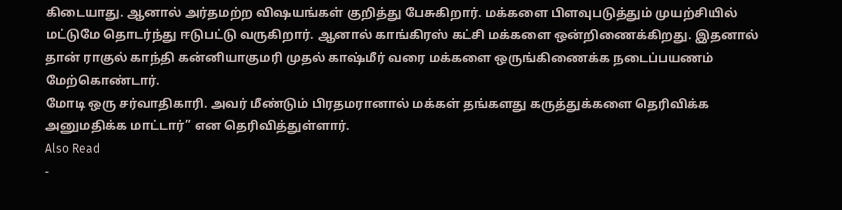கிடையாது. ஆனால் அர்தமற்ற விஷயங்கள் குறித்து பேசுகிறார். மக்களை பிளவுபடுத்தும் முயற்சியில் மட்டுமே தொடர்ந்து ஈடுபட்டு வருகிறார். ஆனால் காங்கிரஸ் கட்சி மக்களை ஒன்றிணைக்கிறது. இதனால் தான் ராகுல் காந்தி கன்னியாகுமரி முதல் காஷ்மீர் வரை மக்களை ஒருங்கிணைக்க நடைப்பயணம் மேற்கொண்டார்.
மோடி ஒரு சர்வாதிகாரி. அவர் மீண்டும் பிரதமரானால் மக்கள் தங்களது கருத்துக்களை தெரிவிக்க அனுமதிக்க மாட்டார்” என தெரிவித்துள்ளார்.
Also Read
-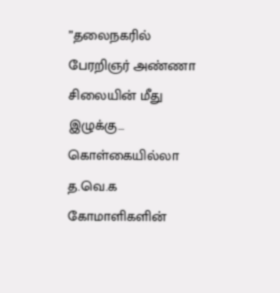”தலைநகரில் பேரறிஞர் அண்ணா சிலையின் மீது இழுக்கு… கொள்கையில்லா த.வெ.க கோமாளிகளின்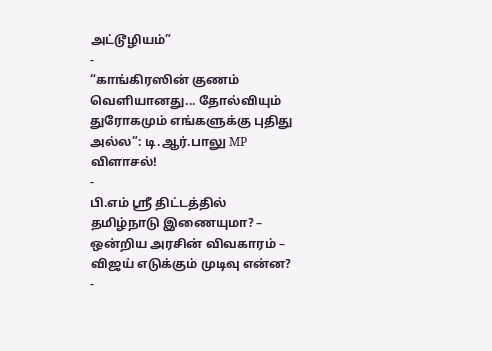அட்டூழியம்”
-
“காங்கிரஸின் குணம் வெளியானது... தோல்வியும் துரோகமும் எங்களுக்கு புதிது அல்ல”: டி.ஆர்.பாலு MP விளாசல்!
-
பி.எம் ஸ்ரீ திட்டத்தில் தமிழ்நாடு இணையுமா? – ஒன்றிய அரசின் விவகாரம் – விஜய் எடுக்கும் முடிவு என்ன?
-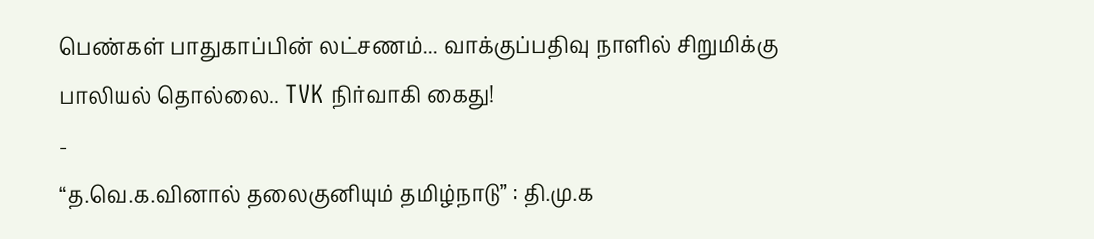பெண்கள் பாதுகாப்பின் லட்சணம்... வாக்குப்பதிவு நாளில் சிறுமிக்கு பாலியல் தொல்லை.. TVK நிர்வாகி கைது!
-
“த.வெ.க.வினால் தலைகுனியும் தமிழ்நாடு” : தி.மு.க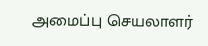அமைப்பு செயலாளர்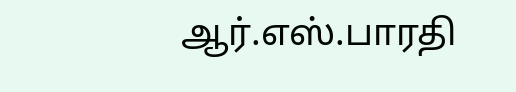ஆர்.எஸ்.பாரதி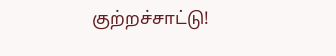குற்றச்சாட்டு!